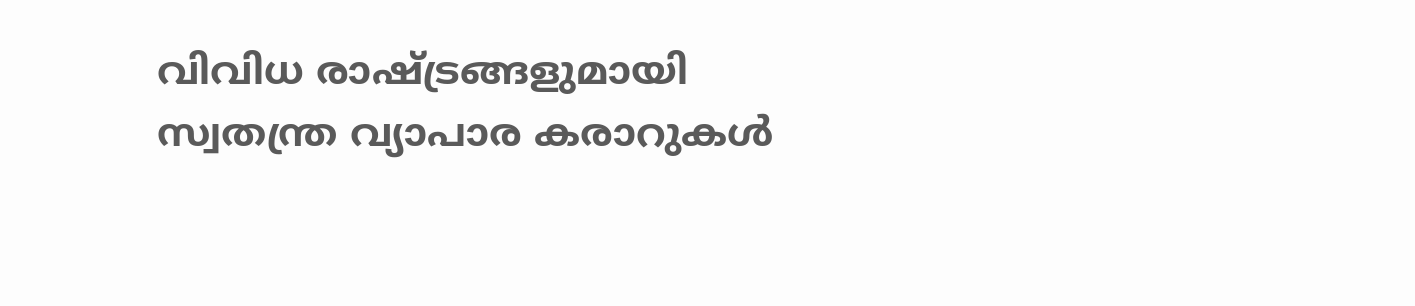വിവിധ രാഷ്ട്രങ്ങളുമായി സ്വതന്ത്ര വ്യാപാര കരാറുകള്‍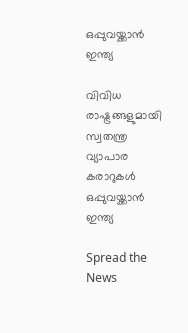ഒപ്പുവയ്ക്കാന്‍ ഇന്ത്യ

വിവിധ രാഷ്ട്രങ്ങളുമായി സ്വതന്ത്ര വ്യാപാര കരാറുകള്‍ ഒപ്പുവയ്ക്കാന്‍ ഇന്ത്യ

Spread the News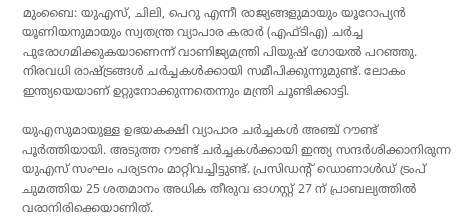മുംബൈ: യുഎസ്, ചിലി, പെറു എന്നീ രാജ്യങ്ങളുമായും യൂറോപ്യന്‍ യൂണിയനുമായും സ്വതന്ത്ര വ്യാപാര കരാര്‍ (എഫ്ടിഎ) ചര്‍ച്ച പുരോഗമിക്കുകയാണെന്ന് വാണിജ്യമന്ത്രി പിയുഷ് ഗോയല്‍ പറഞ്ഞു. നിരവധി രാഷ്ട്രങ്ങള്‍ ചര്‍ച്ചകള്‍ക്കായി സമീപിക്കുന്നുമുണ്ട്. ലോകം ഇന്ത്യയെയാണ് ഉറ്റുനോക്കുന്നതെന്നും മന്ത്രി ചൂണ്ടിക്കാട്ടി.

യുഎസുമായുള്ള ഉഭയകക്ഷി വ്യാപാര ചര്‍ച്ചകള്‍ അഞ്ച് റൗണ്ട് പൂര്‍ത്തിയായി. അടുത്ത റൗണ്ട് ചര്‍ച്ചകള്‍ക്കായി ഇന്ത്യ സന്ദര്‍ശിക്കാനിരുന്ന യുഎസ് സംഘം പര്യടനം മാറ്റിവച്ചിട്ടുണ്ട്. പ്രസിഡന്റ് ഡൊണാള്‍ഡ് ട്രംപ് ചുമത്തിയ 25 ശതമാനം അധിക തീരുവ ഓഗസ്റ്റ് 27 ന് പ്രാബല്യത്തില്‍ വരാനിരിക്കെയാണിത്.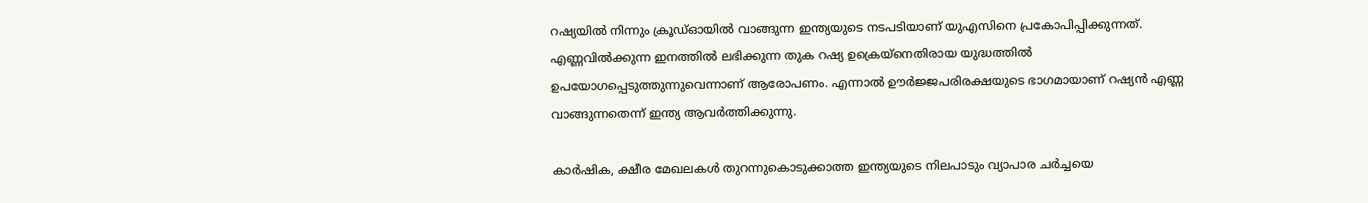റഷ്യയില്‍ നിന്നും ക്രൂഡ്ഓയില്‍ വാങ്ങുന്ന ഇന്ത്യയുടെ നടപടിയാണ് യുഎസിനെ പ്രകോപിപ്പിക്കുന്നത്. എണ്ണവില്‍ക്കുന്ന ഇനത്തില്‍ ലഭിക്കുന്ന തുക റഷ്യ ഉക്രെയ്നെതിരായ യുദ്ധത്തില്‍ ഉപയോഗപ്പെടുത്തുന്നുവെന്നാണ് ആരോപണം. എന്നാല്‍ ഊര്‍ജ്ജപരിരക്ഷയുടെ ഭാഗമായാണ് റഷ്യന്‍ എണ്ണ വാങ്ങുന്നതെന്ന് ഇന്ത്യ ആവര്‍ത്തിക്കുന്നു.

കാര്‍ഷിക, ക്ഷീര മേഖലകള്‍ തുറന്നുകൊടുക്കാത്ത ഇന്ത്യയുടെ നിലപാടും വ്യാപാര ചര്‍ച്ചയെ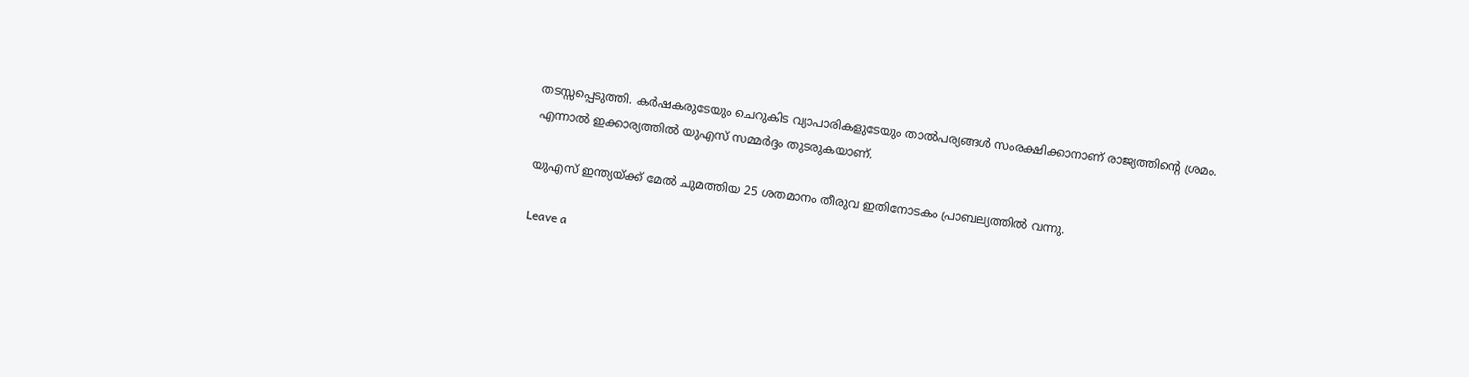തടസ്സപ്പെടുത്തി. കര്‍ഷകരുടേയും ചെറുകിട വ്യാപാരികളുടേയും താല്‍പര്യങ്ങള്‍ സംരക്ഷിക്കാനാണ് രാജ്യത്തിന്റെ ശ്രമം. എന്നാല്‍ ഇക്കാര്യത്തില്‍ യുഎസ് സമ്മര്‍ദ്ദം തുടരുകയാണ്.

യുഎസ് ഇന്ത്യയ്ക്ക് മേല്‍ ചുമത്തിയ 25 ശതമാനം തീരുവ ഇതിനോടകം പ്രാബല്യത്തില്‍ വന്നു.

Leave a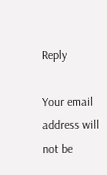Reply

Your email address will not be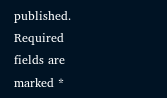published. Required fields are marked *